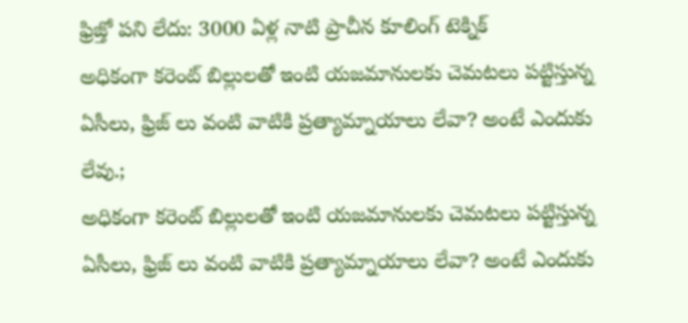ఫ్రిజ్తో పని లేదు: 3000 ఏళ్ల నాటి ప్రాచీన కూలింగ్ టెక్నిక్
అధికంగా కరెంట్ బిల్లులతో ఇంటి యజమానులకు చెమటలు పట్టిస్తున్న ఏసీలు, ఫ్రిజ్ లు వంటి వాటికి ప్రత్యామ్నాయాలు లేవా? అంటే ఎందుకు లేవు.;
అధికంగా కరెంట్ బిల్లులతో ఇంటి యజమానులకు చెమటలు పట్టిస్తున్న ఏసీలు, ఫ్రిజ్ లు వంటి వాటికి ప్రత్యామ్నాయాలు లేవా? అంటే ఎందుకు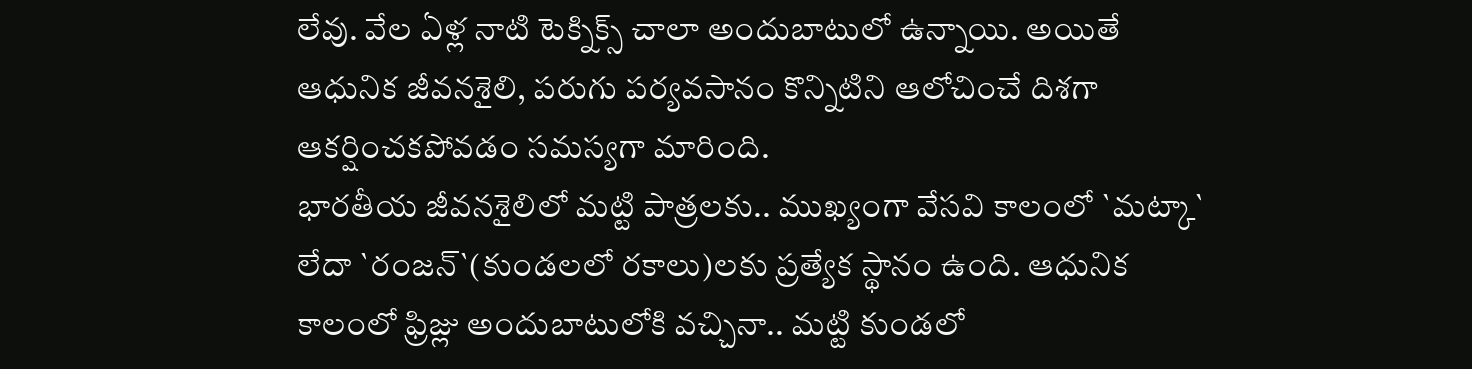లేవు. వేల ఏళ్ల నాటి టెక్నిక్స్ చాలా అందుబాటులో ఉన్నాయి. అయితే ఆధునిక జీవనశైలి, పరుగు పర్యవసానం కొన్నిటిని ఆలోచించే దిశగా ఆకర్షించకపోవడం సమస్యగా మారింది.
భారతీయ జీవనశైలిలో మట్టి పాత్రలకు.. ముఖ్యంగా వేసవి కాలంలో `మట్కా` లేదా `రంజన్`(కుండలలో రకాలు)లకు ప్రత్యేక స్థానం ఉంది. ఆధునిక కాలంలో ఫ్రిజ్లు అందుబాటులోకి వచ్చినా.. మట్టి కుండలో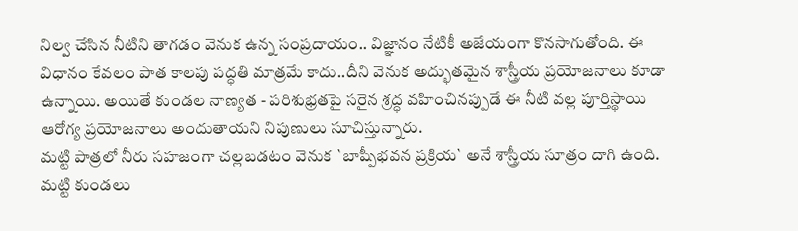నిల్వ చేసిన నీటిని తాగడం వెనుక ఉన్న సంప్రదాయం.. విజ్ఞానం నేటికీ అజేయంగా కొనసాగుతోంది. ఈ విధానం కేవలం పాత కాలపు పద్ధతి మాత్రమే కాదు..దీని వెనుక అద్భుతమైన శాస్త్రీయ ప్రయోజనాలు కూడా ఉన్నాయి. అయితే కుండల నాణ్యత - పరిశుభ్రతపై సరైన శ్రద్ధ వహించినప్పుడే ఈ నీటి వల్ల పూర్తిస్థాయి ఆరోగ్య ప్రయోజనాలు అందుతాయని నిపుణులు సూచిస్తున్నారు.
మట్టి పాత్రలో నీరు సహజంగా చల్లబడటం వెనుక `బాష్పీభవన ప్రక్రియ` అనే శాస్త్రీయ సూత్రం దాగి ఉంది. మట్టి కుండలు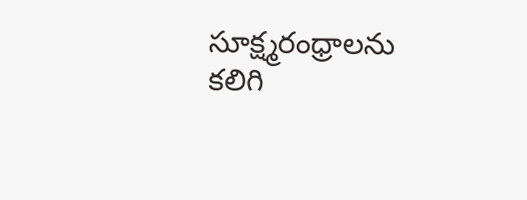సూక్ష్మరంధ్రాలను కలిగి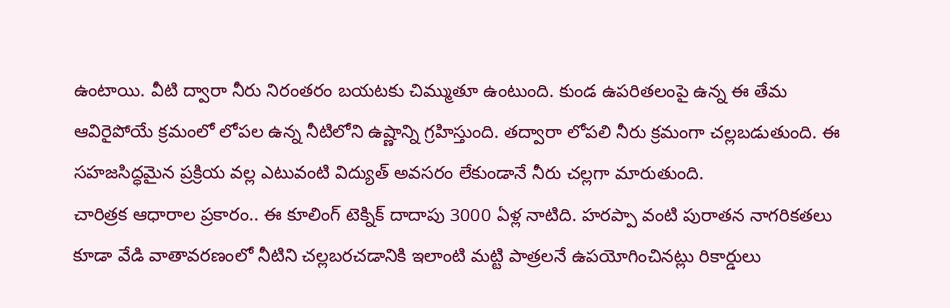ఉంటాయి. వీటి ద్వారా నీరు నిరంతరం బయటకు చిమ్ముతూ ఉంటుంది. కుండ ఉపరితలంపై ఉన్న ఈ తేమ ఆవిరైపోయే క్రమంలో లోపల ఉన్న నీటిలోని ఉష్ణాన్ని గ్రహిస్తుంది. తద్వారా లోపలి నీరు క్రమంగా చల్లబడుతుంది. ఈ సహజసిద్ధమైన ప్రక్రియ వల్ల ఎటువంటి విద్యుత్ అవసరం లేకుండానే నీరు చల్లగా మారుతుంది.
చారిత్రక ఆధారాల ప్రకారం.. ఈ కూలింగ్ టెక్నిక్ దాదాపు 3000 ఏళ్ల నాటిది. హరప్పా వంటి పురాతన నాగరికతలు కూడా వేడి వాతావరణంలో నీటిని చల్లబరచడానికి ఇలాంటి మట్టి పాత్రలనే ఉపయోగించినట్లు రికార్డులు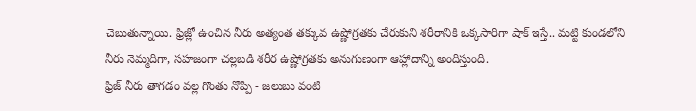చెబుతున్నాయి. ఫ్రిజ్లో ఉంచిన నీరు అత్యంత తక్కువ ఉష్ణోగ్రతకు చేరుకుని శరీరానికి ఒక్కసారిగా షాక్ ఇస్తే.. మట్టి కుండలోని నీరు నెమ్మదిగా, సహజంగా చల్లబడి శరీర ఉష్ణోగ్రతకు అనుగుణంగా ఆహ్లాదాన్ని అందిస్తుంది.
ఫ్రిజ్ నీరు తాగడం వల్ల గొంతు నొప్పి - జలుబు వంటి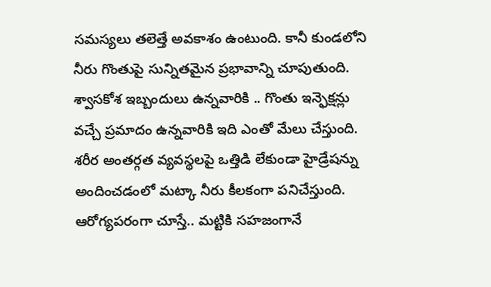సమస్యలు తలెత్తే అవకాశం ఉంటుంది. కానీ కుండలోని నీరు గొంతుపై సున్నితమైన ప్రభావాన్ని చూపుతుంది. శ్వాసకోశ ఇబ్బందులు ఉన్నవారికి .. గొంతు ఇన్ఫెక్షన్లు వచ్చే ప్రమాదం ఉన్నవారికి ఇది ఎంతో మేలు చేస్తుంది. శరీర అంతర్గత వ్యవస్థలపై ఒత్తిడి లేకుండా హైడ్రేషన్ను అందించడంలో మట్కా నీరు కీలకంగా పనిచేస్తుంది.
ఆరోగ్యపరంగా చూస్తే.. మట్టికి సహజంగానే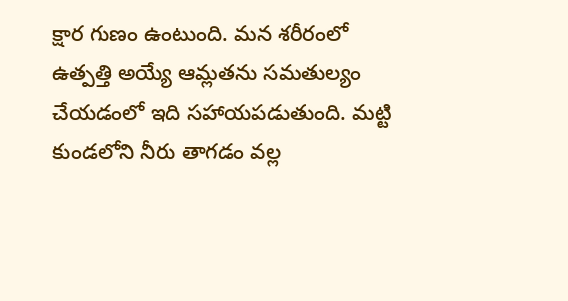క్షార గుణం ఉంటుంది. మన శరీరంలో ఉత్పత్తి అయ్యే ఆమ్లతను సమతుల్యం చేయడంలో ఇది సహాయపడుతుంది. మట్టి కుండలోని నీరు తాగడం వల్ల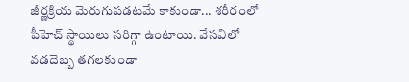జీర్ణక్రియ మెరుగుపడటమే కాకుండా... శరీరంలో పీహెచ్ స్థాయిలు సరిగ్గా ఉంటాయి. వేసవిలో వడదెబ్బ తగలకుండా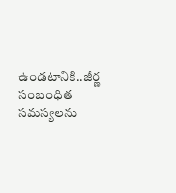ఉండటానికి..జీర్ణ సంబంధిత సమస్యలను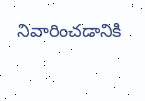నివారించడానికి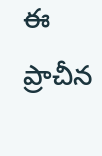ఈ ప్రాచీన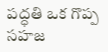పద్ధతి ఒక గొప్ప సహజ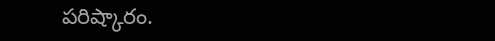పరిష్కారం.